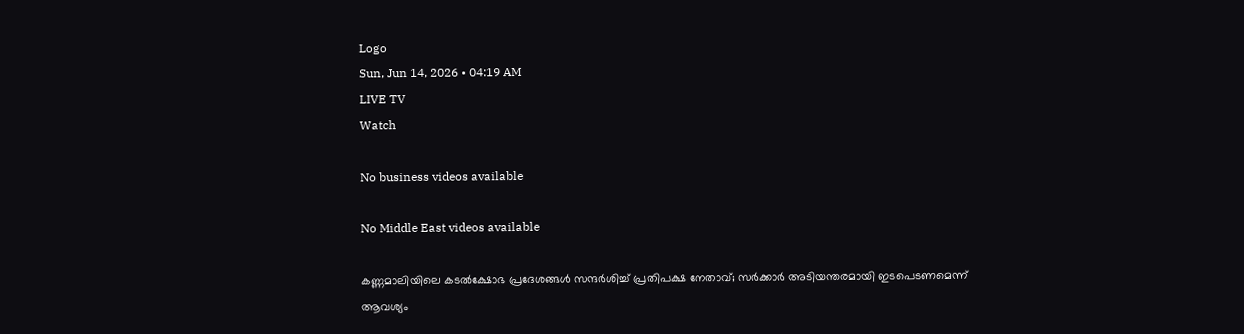Logo
Sun, Jun 14, 2026 • 04:19 AM
LIVE TV
Watch

No business videos available

No Middle East videos available

കണ്ണമാലിയിലെ കടല്‍ക്ഷോഭ പ്രദേശങ്ങള്‍ സന്ദർശിച്ച് പ്രതിപക്ഷ നേതാവ്; സർക്കാർ അടിയന്തരമായി ഇടപെടണമെന്ന് ആവശ്യം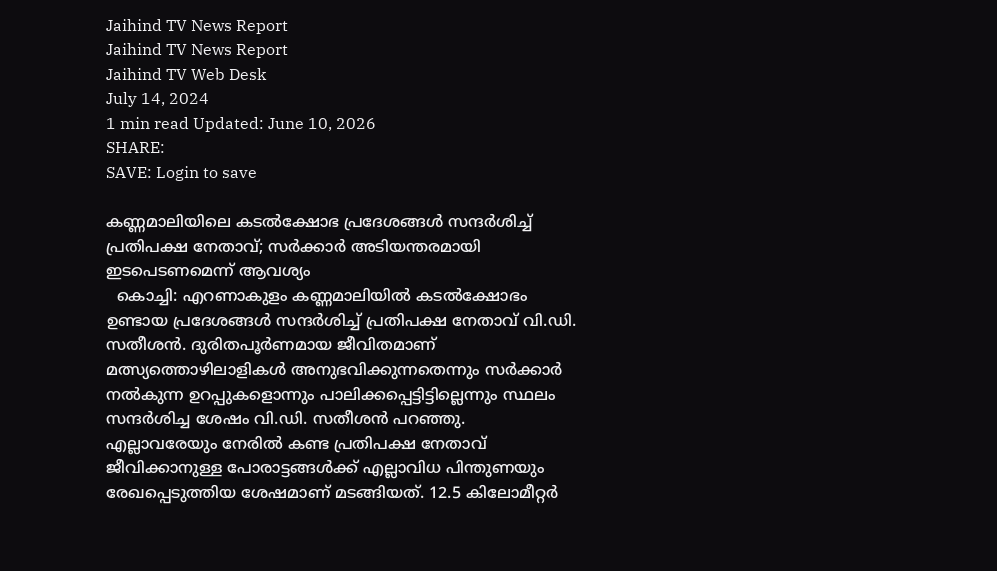Jaihind TV News Report
Jaihind TV News Report
Jaihind TV Web Desk
July 14, 2024
1 min read Updated: June 10, 2026
SHARE:
SAVE: Login to save

കണ്ണമാലിയിലെ കടല്‍ക്ഷോഭ പ്രദേശങ്ങള്‍ സന്ദർശിച്ച് പ്രതിപക്ഷ നേതാവ്; സർക്കാർ അടിയന്തരമായി ഇടപെടണമെന്ന് ആവശ്യം
  കൊച്ചി: എറണാകുളം കണ്ണമാലിയില്‍ കടല്‍ക്ഷോഭം ഉണ്ടായ പ്രദേശങ്ങള്‍ സന്ദര്‍ശിച്ച് പ്രതിപക്ഷ നേതാവ് വി.ഡി. സതീശന്‍. ദുരിതപൂര്‍ണമായ ജീവിതമാണ് മത്സ്യത്തൊഴിലാളികള്‍ അനുഭവിക്കുന്നതെന്നും സര്‍ക്കാര്‍ നല്‍കുന്ന ഉറപ്പുകളൊന്നും പാലിക്കപ്പെട്ടിട്ടില്ലെന്നും സ്ഥലം സന്ദര്‍ശിച്ച ശേഷം വി.ഡി. സതീശന്‍ പറഞ്ഞു. എല്ലാവരേയും നേരിൽ കണ്ട പ്രതിപക്ഷ നേതാവ് ജീവിക്കാനുള്ള പോരാട്ടങ്ങൾക്ക് എല്ലാവിധ പിന്തുണയും രേഖപ്പെടുത്തിയ ശേഷമാണ് മടങ്ങിയത്. 12.5 കിലോമീറ്റര്‍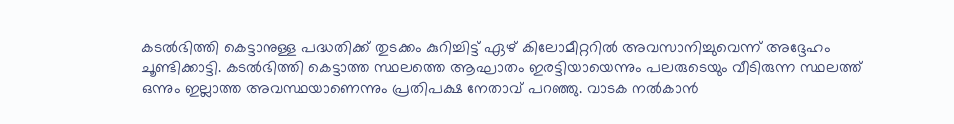കടല്‍ഭിത്തി കെട്ടാനുള്ള പദ്ധതിക്ക് തുടക്കം കുറിച്ചിട്ട് ഏഴ് കിലോമീറ്ററില്‍ അവസാനിച്ചുവെന്ന് അദ്ദേഹം ചൂണ്ടിക്കാട്ടി. കടല്‍ഭിത്തി കെട്ടാത്ത സ്ഥലത്തെ ആഘാതം ഇരട്ടിയായെന്നും പലരുടെയും വീടിരുന്ന സ്ഥലത്ത് ഒന്നും ഇല്ലാത്ത അവസ്ഥയാണെന്നും പ്രതിപക്ഷ നേതാവ് പറഞ്ഞു. വാടക നല്‍കാന്‍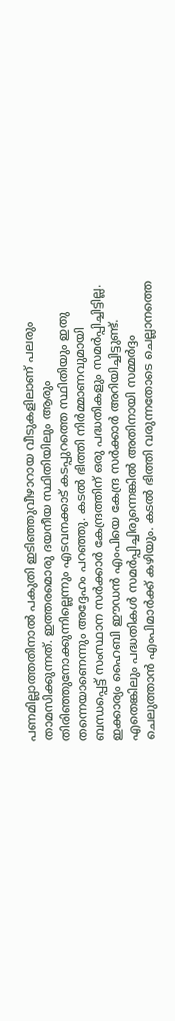പണമില്ലാത്തതിനാല്‍ പകുതി ഇടിഞ്ഞുവീഴാറായ വീടുകളിലാണ് പലരും താമസിക്കുന്നത്. ഇത്തരമൊരു ദയനീയ സ്ഥിതിയിലും ആരും തിരിഞ്ഞുനോക്കുന്നില്ലെന്നും എടവനക്കാട് കടപ്പുറത്തെ സ്ഥിതിയും ഇതു തന്നെയാണെന്നും അദ്ദേഹം പറഞ്ഞു. കടല്‍ ഭിത്തി നിര്‍മ്മാണവുമായി ബന്ധപ്പെട്ട് സംസ്ഥാന സര്‍ക്കാര്‍ കേന്ദ്രത്തിന് ഒരു പദ്ധതികളും സമര്‍പ്പിച്ചിട്ടില്ല. ഇക്കാര്യം ഹൈബി ഈഡന്‍ എംപിയെ കേന്ദ്ര സര്‍ക്കാര്‍ അറിയിച്ചിട്ടുണ്ട്. എതെങ്കിലും പദ്ധതികള്‍ സമര്‍പ്പിച്ചിരുന്നെങ്കില്‍ അതിനായി സമ്മർദ്ദം ചെലുത്താന്‍ എംപിമാർക്ക് കഴിയും. കടല്‍ ഭിത്തി വരുന്നതോടെ ചെല്ലാനത്തെ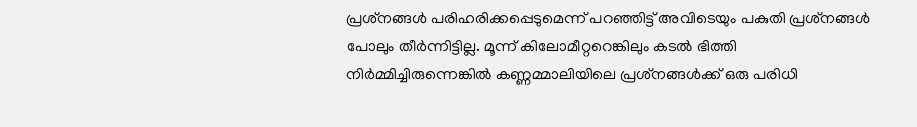പ്രശ്‌നങ്ങള്‍ പരിഹരിക്കപ്പെടുമെന്ന് പറഞ്ഞിട്ട് അവിടെയും പകുതി പ്രശ്‌നങ്ങള്‍ പോലും തീര്‍ന്നിട്ടില്ല. മൂന്ന് കിലോമീറ്ററെങ്കിലും കടല്‍ ഭിത്തി നിര്‍മ്മിച്ചിരുന്നെങ്കില്‍ കണ്ണമ്മാലിയിലെ പ്രശ്‌നങ്ങള്‍ക്ക് ഒരു പരിധി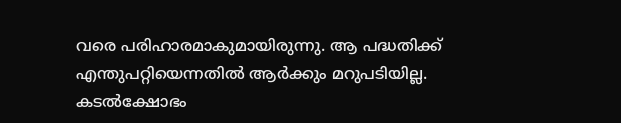വരെ പരിഹാരമാകുമായിരുന്നു. ആ പദ്ധതിക്ക് എന്തുപറ്റിയെന്നതില്‍ ആര്‍ക്കും മറുപടിയില്ല. കടല്‍ക്ഷോഭം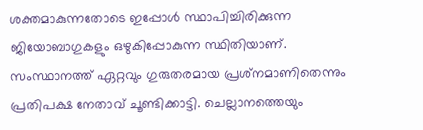ശക്തമാകുന്നതോടെ ഇപ്പോള്‍ സ്ഥാപിച്ചിരിക്കുന്ന ജിയോബാഗുകളും ഒഴുകിപ്പോകുന്ന സ്ഥിതിയാണ്. സംസ്ഥാനത്ത് ഏറ്റവും ഗുരുതരമായ പ്രശ്‌നമാണിതെന്നും പ്രതിപക്ഷ നേതാവ് ചൂണ്ടിക്കാട്ടി. ചെല്ലാനത്തെയും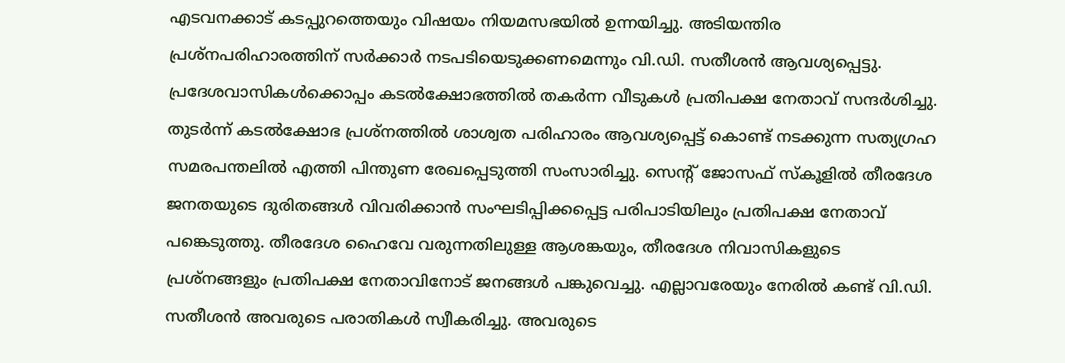എടവനക്കാട് കടപ്പുറത്തെയും വിഷയം നിയമസഭയില്‍ ഉന്നയിച്ചു. അടിയന്തിര പ്രശ്‌നപരിഹാരത്തിന് സര്‍ക്കാര്‍ നടപടിയെടുക്കണമെന്നും വി.ഡി. സതീശന്‍ ആവശ്യപ്പെട്ടു. പ്രദേശവാസികൾക്കൊപ്പം കടൽക്ഷോഭത്തിൽ തകർന്ന വീടുകൾ പ്രതിപക്ഷ നേതാവ് സന്ദർശിച്ചു. തുടർന്ന് കടൽക്ഷോഭ പ്രശ്നത്തിൽ ശാശ്വത പരിഹാരം ആവശ്യപ്പെട്ട് കൊണ്ട് നടക്കുന്ന സത്യഗ്രഹ സമരപന്തലിൽ എത്തി പിന്തുണ രേഖപ്പെടുത്തി സംസാരിച്ചു. സെന്‍റ് ജോസഫ് സ്കൂളിൽ തീരദേശ ജനതയുടെ ദുരിതങ്ങൾ വിവരിക്കാൻ സംഘടിപ്പിക്കപ്പെട്ട പരിപാടിയിലും പ്രതിപക്ഷ നേതാവ് പങ്കെടുത്തു. തീരദേശ ഹൈവേ വരുന്നതിലുള്ള ആശങ്കയും, തീരദേശ നിവാസികളുടെ പ്രശ്നങ്ങളും പ്രതിപക്ഷ നേതാവിനോട് ജനങ്ങൾ പങ്കുവെച്ചു. എല്ലാവരേയും നേരിൽ കണ്ട് വി.ഡി. സതീശൻ അവരുടെ പരാതികൾ സ്വീകരിച്ചു. അവരുടെ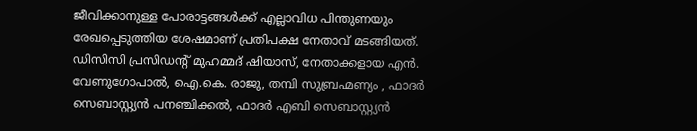ജീവിക്കാനുള്ള പോരാട്ടങ്ങൾക്ക് എല്ലാവിധ പിന്തുണയും രേഖപ്പെടുത്തിയ ശേഷമാണ് പ്രതിപക്ഷ നേതാവ് മടങ്ങിയത്. ഡിസിസി പ്രസിഡന്‍റ് മുഹമ്മദ് ഷിയാസ്, നേതാക്കളായ എൻ. വേണുഗോപാൽ, ഐ.കെ. രാജു, തമ്പി സുബ്രഹ്മണ്യം , ഫാദർ സെബാസ്റ്റ്യൻ പനഞ്ചിക്കൽ, ഫാദർ എബി സെബാസ്റ്റ്യൻ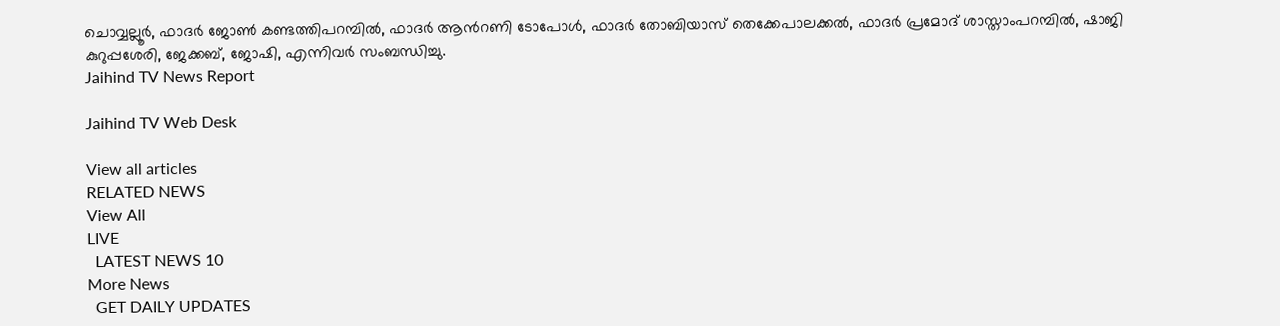ചൊവ്വല്ലൂർ, ഫാദർ ജോൺ കണ്ടത്തിപറമ്പിൽ, ഫാദർ ആന്‍റണി ടോപോൾ, ഫാദർ തോബിയാസ് തെക്കേപാലക്കൽ, ഫാദർ പ്രമോദ് ശാസ്താംപറമ്പിൽ, ഷാജി കുറുപ്പശേരി, ജേക്കബ്, ജോഷി, എന്നിവർ സംബന്ധിച്ചു.
Jaihind TV News Report

Jaihind TV Web Desk

View all articles
RELATED NEWS
View All
LIVE
  LATEST NEWS 10
More News
  GET DAILY UPDATES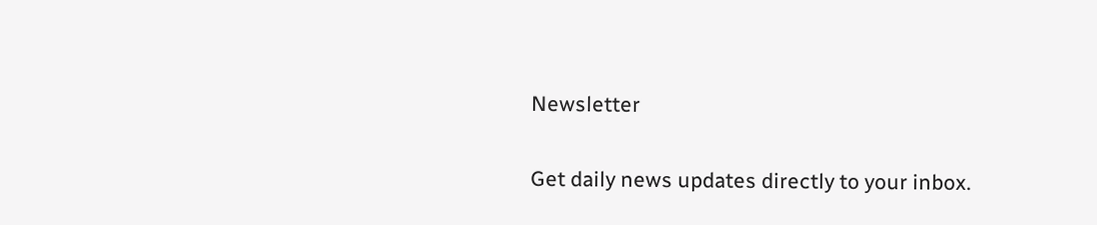Newsletter

Get daily news updates directly to your inbox.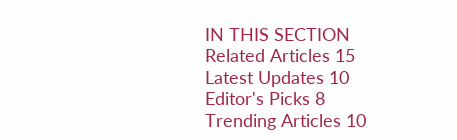IN THIS SECTION
Related Articles 15
Latest Updates 10
Editor's Picks 8
Trending Articles 10